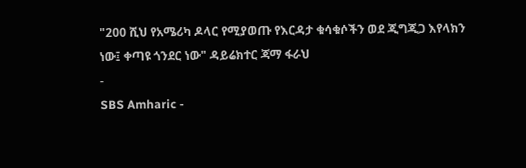"200 ሺህ የአሜሪካ ዶላር የሚያወጡ የእርዳታ ቁሳቁሶችን ወደ ጂግጂጋ እየላክን ነው፤ ቀጣዩ ጎንደር ነው" ዳይሬክተር ጃማ ፋራህ
-
SBS Amharic -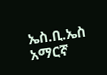ኤስ.ቢ.ኤስ አማርኛ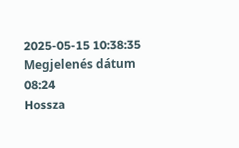2025-05-15 10:38:35
Megjelenés dátum
08:24
Hossza